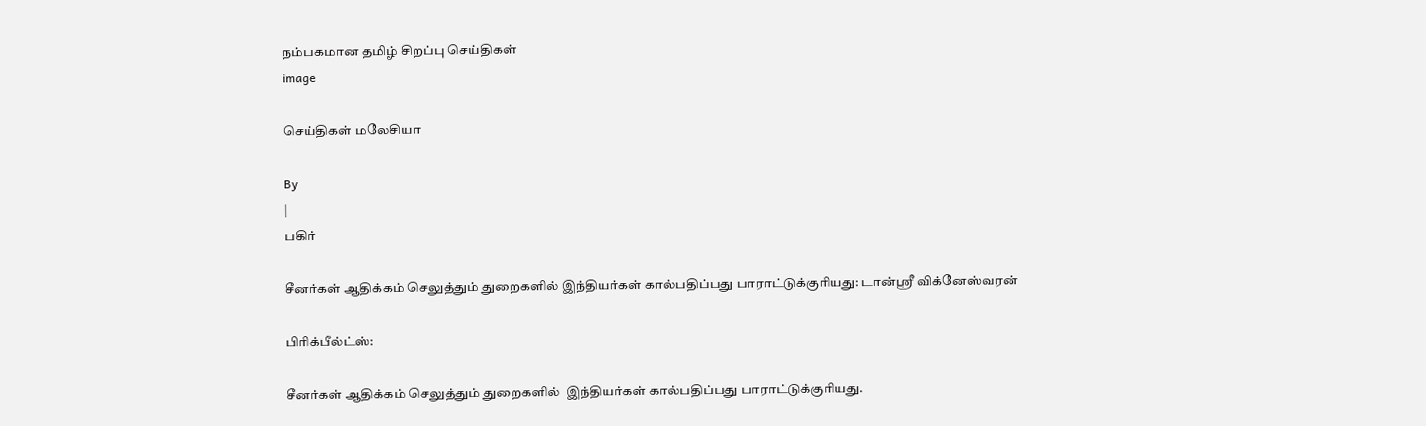நம்பகமான தமிழ் சிறப்பு செய்திகள்
image

செய்திகள் மலேசியா

By
|
பகிர்

சீனர்கள் ஆதிக்கம் செலுத்தும் துறைகளில் இந்தியர்கள் கால்பதிப்பது பாராட்டுக்குரியது: டான்ஸ்ரீ விக்னேஸ்வரன்

பிரிக்பீல்ட்ஸ்:

சீனர்கள் ஆதிக்கம் செலுத்தும் துறைகளில்  இந்தியர்கள் கால்பதிப்பது பாராட்டுக்குரியது.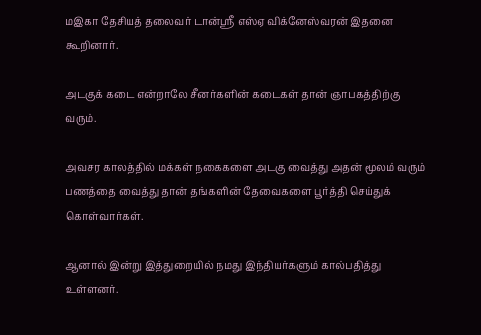மஇகா தேசியத் தலைவர் டான்ஸ்ரீ எஸ்ஏ விக்னேஸ்வரன் இதனை கூறினார்.

அடகுக் கடை என்றாலே சீனர்களின் கடைகள் தான் ஞாபகத்திற்கு வரும்.

அவசர காலத்தில் மக்கள் நகைகளை அடகு வைத்து அதன் மூலம் வரும் பணத்தை வைத்து தான் தங்களின் தேவைகளை பூர்த்தி செய்துக் கொள்வார்கள்.

ஆனால் இன்று இத்துறையில் நமது இந்தியர்களும் கால்பதித்து உள்ளனர்.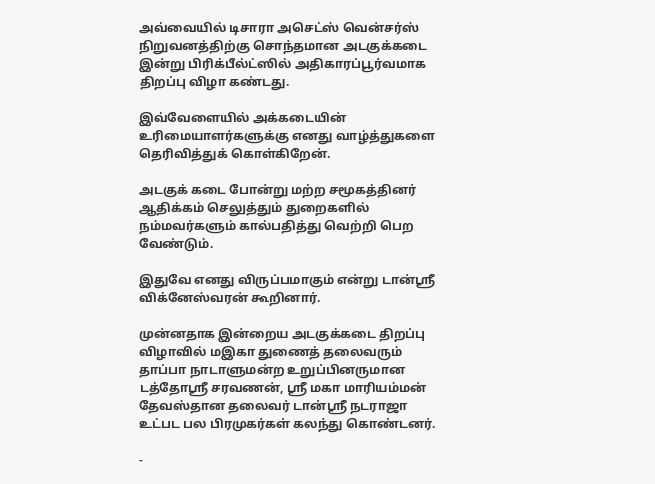அவ்வையில் டிசாரா அசெட்ஸ் வென்சர்ஸ் நிறுவனத்திற்கு சொந்தமான அடகுக்கடை இன்று பிரிக்பீல்ட்ஸில் அதிகாரப்பூர்வமாக திறப்பு விழா கண்டது.

இவ்வேளையில் அக்கடையின் உரிமையாளர்களுக்கு எனது வாழ்த்துகளை தெரிவித்துக் கொள்கிறேன்.

அடகுக் கடை போன்று மற்ற சமூகத்தினர் ஆதிக்கம் செலுத்தும் துறைகளில் நம்மவர்களும் கால்பதித்து வெற்றி பெற வேண்டும்.

இதுவே எனது விருப்பமாகும் என்று டான்ஸ்ரீ விக்னேஸ்வரன் கூறினார்.

முன்னதாக இன்றைய அடகுக்கடை திறப்பு விழாவில் மஇகா துணைத் தலைவரும் தாப்பா நாடாளுமன்ற உறுப்பினருமான டத்தோஸ்ரீ சரவணன், ஸ்ரீ மகா மாரியம்மன் தேவஸ்தான தலைவர் டான்ஸ்ரீ நடராஜா உட்பட பல பிரமுகர்கள் கலந்து கொண்டனர்.

-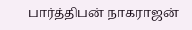பார்த்திபன் நாகராஜன்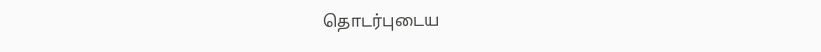தொடர்புடைய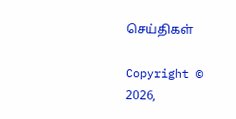செய்திகள்

Copyright © 2026,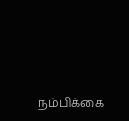நம்பிக்கை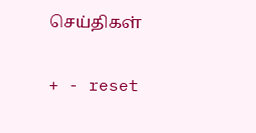செய்திகள்

+ - reset